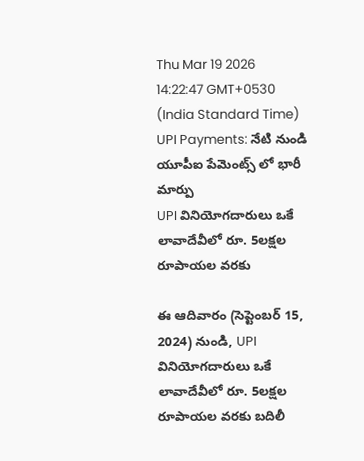Thu Mar 19 2026 14:22:47 GMT+0530 (India Standard Time)
UPI Payments: నేటి నుండి యూపీఐ పేమెంట్స్ లో భారీ మార్పు
UPI వినియోగదారులు ఒకే లావాదేవీలో రూ. 5లక్షల రూపాయల వరకు

ఈ ఆదివారం (సెప్టెంబర్ 15, 2024) నుండి, UPI వినియోగదారులు ఒకే లావాదేవీలో రూ. 5లక్షల రూపాయల వరకు బదిలీ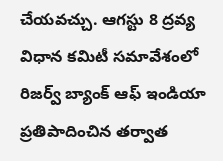చేయవచ్చు. ఆగస్టు 8 ద్రవ్య విధాన కమిటీ సమావేశంలో రిజర్వ్ బ్యాంక్ ఆఫ్ ఇండియా ప్రతిపాదించిన తర్వాత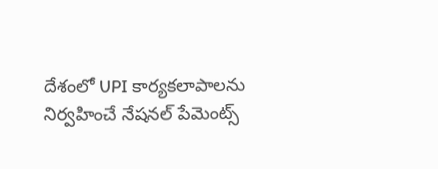దేశంలో UPI కార్యకలాపాలను నిర్వహించే నేషనల్ పేమెంట్స్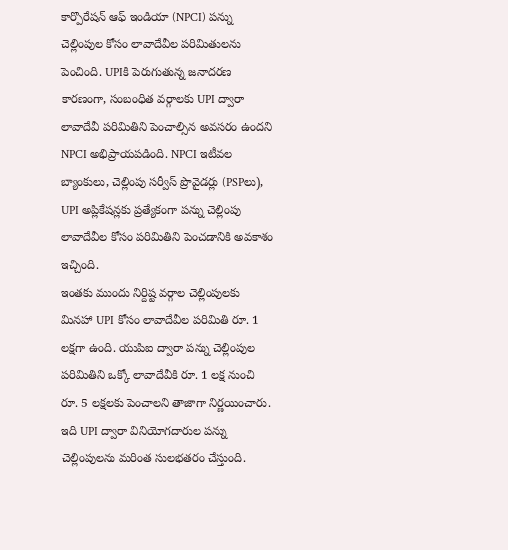కార్పొరేషన్ ఆఫ్ ఇండియా (NPCI) పన్ను చెల్లింపుల కోసం లావాదేవీల పరిమితులను పెంచింది. UPIకి పెరుగుతున్న జనాదరణ కారణంగా, సంబంధిత వర్గాలకు UPI ద్వారా లావాదేవీ పరిమితిని పెంచాల్సిన అవసరం ఉందని NPCI అభిప్రాయపడింది. NPCI ఇటీవల బ్యాంకులు, చెల్లింపు సర్వీస్ ప్రొవైడర్లు (PSPలు), UPI అప్లికేషన్లకు ప్రత్యేకంగా పన్ను చెల్లింపు లావాదేవీల కోసం పరిమితిని పెంచడానికి అవకాశం ఇచ్చింది.
ఇంతకు ముందు నిర్దిష్ట వర్గాల చెల్లింపులకు మినహా UPI కోసం లావాదేవీల పరిమితి రూ. 1 లక్షగా ఉంది. యుపిఐ ద్వారా పన్ను చెల్లింపుల పరిమితిని ఒక్కో లావాదేవీకి రూ. 1 లక్ష నుంచి రూ. 5 లక్షలకు పెంచాలని తాజాగా నిర్ణయించారు. ఇది UPI ద్వారా వినియోగదారుల పన్ను చెల్లింపులను మరింత సులభతరం చేస్తుంది.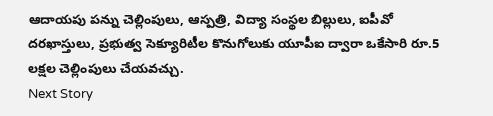ఆదాయపు పన్ను చెల్లింపులు, ఆస్పత్రి, విద్యా సంస్థల బిల్లులు, ఐపీవో దరఖాస్తులు, ప్రభుత్వ సెక్యూరిటీల కొనుగోలుకు యూపీఐ ద్వారా ఒకేసారి రూ.5 లక్షల చెల్లింపులు చేయవచ్చు.
Next Story